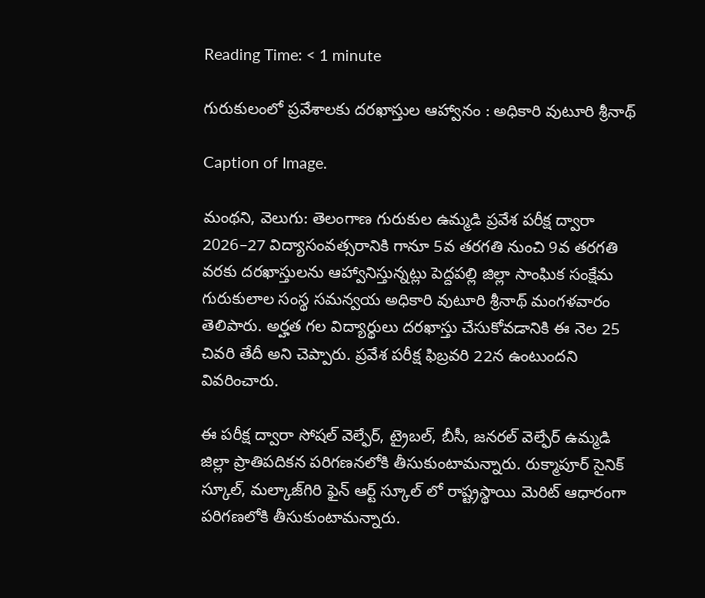Reading Time: < 1 minute

గురుకులంలో ప్రవేశాలకు దరఖాస్తుల ఆహ్వానం : అధికారి వుటూరి శ్రీనాథ్

Caption of Image.

మంథని, వెలుగు: తెలంగాణ గురుకుల ఉమ్మడి ప్రవేశ పరీక్ష ద్వారా 2026–27 విద్యాసంవత్సరానికి గానూ 5వ తరగతి నుంచి 9వ తరగతి వరకు దరఖాస్తులను ఆహ్వానిస్తున్నట్లు పెద్దపల్లి జిల్లా సాంఘిక సంక్షేమ గురుకులాల సంస్థ సమన్వయ అధికారి వుటూరి శ్రీనాథ్ మంగళవారం తెలిపారు. అర్హత గల విద్యార్థులు దరఖాస్తు చేసుకోవడానికి ఈ నెల 25 చివరి తేదీ అని చెప్పారు. ప్రవేశ పరీక్ష ఫిబ్రవరి 22న ఉంటుందని వివరించారు.

ఈ పరీక్ష ద్వారా సోషల్ వెల్ఫేర్, ట్రైబల్, బీసీ, జనరల్ వెల్ఫేర్ ఉమ్మడి జిల్లా ప్రాతిపదికన పరిగణనలోకి తీసుకుంటామన్నారు. రుక్మాపూర్ సైనిక్ స్కూల్, మల్కాజ్‌‌‌‌గిరి ఫైన్ ఆర్ట్ స్కూల్ లో రాష్ట్రస్థాయి మెరిట్ ఆధారంగా పరిగణలోకి తీసుకుంటామన్నారు.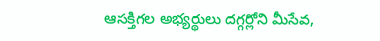ఆసక్తిగల అభ్యర్థులు దగ్గర్లోని మీసేవ,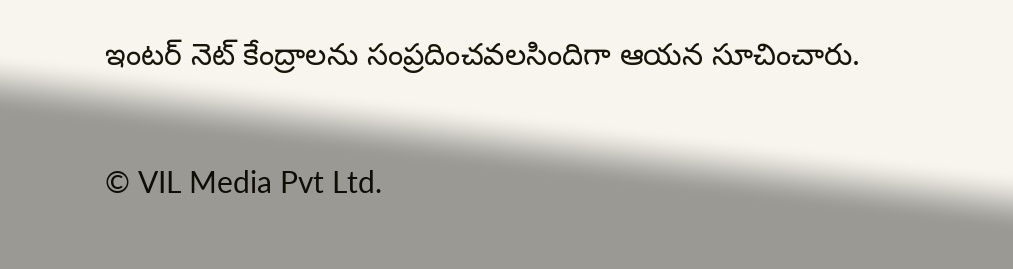ఇంటర్ నెట్ కేంద్రాలను సంప్రదించవలసిందిగా ఆయన సూచించారు.

© VIL Media Pvt Ltd.